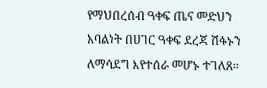የማህበረሰብ ዓቀፍ ጤና መድህን አባልነት በሀገር ዓቀፍ ደረጃ ሽፋኑን ለማሳደግ እየተሰራ መሆኑ ተገለጸ።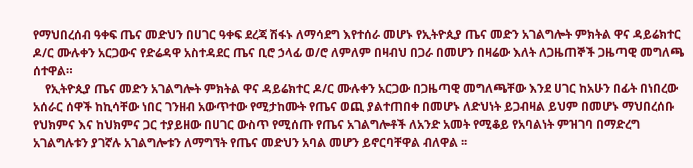የማህበረሰብ ዓቀፍ ጤና መድህን በሀገር ዓቀፍ ደረጃ ሽፋኑ ለማሳደግ እየተሰራ መሆኑ የኢትዮጲያ ጤና መድን አገልግሎት ምክትል ዋና ዳይሬክተር ዶ/ር ሙሉቀን አርጋውና የድሬዳዋ አስተዳደር ጤና ቢሮ ኃላፊ ወ/ሮ ለምለም በዛብህ በጋራ በመሆን በዛሬው እለት ለጋዜጠኞች ጋዜጣዊ መግለጫ ሰተዋል።
    የኢትዮጲያ ጤና መድን አገልግሎት ምክትል ዋና ዳይሬክተር ዶ/ር ሙሉቀን አርጋው በጋዜጣዊ መግለጫቸው እንደ ሀገር ከአሁን በፊት በነበረው አሰራር ሰዋች ከኪሳቸው ነበር ገንዘብ አውጥተው የሚታከሙት የጤና ወጪ ያልተጠበቀ በመሆኑ ለድህነት ይጋብዛል ይህም በመሆኑ ማህበረሰቡ የህክምና እና ከህክምና ጋር ተያይዘው በሀገር ውስጥ የሚሰጡ የጤና አገልግሎቶች ለአንድ አመት የሚቆይ የአባልነት ምዝገባ በማድረግ አገልግሉቱን ያገኛሉ አገልግሎቱን ለማግኘት የጤና መድህን አባል መሆን ይኖርባቸዋል ብለዋል ፡፡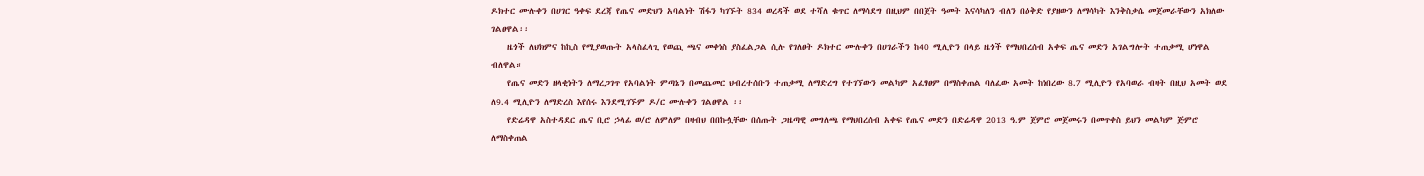ዶክተር ሙሉቀን በሀገር ዓቀፍ ደረጃ የጤና መድህን አባልነት ሽፋን ካገኙት 834 ወረዳች ወደ ተሻለ ቁጥር ለማሳደግ በዚህም በበጀት ዓመት እናሳካለን ብለን በዕቅድ የያዘውን ለማሳካት እንቅስቃሴ መጀመራቸውን አክለው ገልፀዋል፡፡
    ዜጎች ለህክምና ከኪስ የሚያወጡት አላስፈላጊ የወጪ ጫና መቀነስ ያስፈልጋል ሲሉ የገለፀት ዶክተር ሙሉቀን በሀገራችን ከ40 ሚሊዮን በላይ ዜጎች የማህበረሰብ አቀፍ ጤና መድን አገልግሎት ተጠቃሚ ሆነዋል ብለዋል።
    የጤና መድን ዘላቂነትን ለማረጋገጥ የአባልነት ምጣኔን በመጨመር ህብረተሰቡን ተጠቃሚ ለማድረግ የተገኘውን መልካም አፈፃፀም በማስቀጠል ባለፈው አመት ከነበረው 8.7 ሚሊዮን የአባወራ ብዛት በዚህ አመት ወደ ለ9.4 ሚሊዮን ለማድረስ እየሰሩ እንደሚገኙም ዶ/ር ሙሉቀን ገልፀዋል ፡፡
    የድሬዳዋ አስተዳደር ጤና ቢሮ ኃላፊ ወ/ሮ ለምለም በዛብህ በበኩሏቸው በሰጡት ጋዜጣዊ መግለጫ የማህበረሰብ አቀፍ የጤና መድን በድሬዳዋ 2013 ዓ.ም ጀምሮ መጀመሩን በመጥቀስ ይህን መልካም ጅምሮ ለማስቀጠል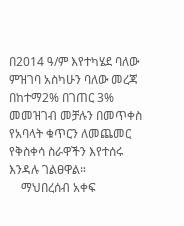በ2014 ዓ/ም እየተካሄደ ባለው ምዝገባ አስካሁን ባለው መረጃ በከተማ2% በገጠር 3% መመዝገብ መቻሉን በመጥቀስ የአባላት ቁጥርን ለመጨመር የቅስቀሳ ስራዋችን እየተሰሩ እንዳሉ ገልፀዋል።
    ማህበረሰብ አቀፍ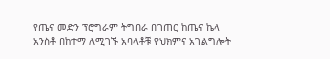የጤና መድን ፕሮግራም ትግበራ በገጠር ከጤና ኬላ አንስቶ በከተማ ለሚገኙ አባላቶቹ የህክምና አገልግሎት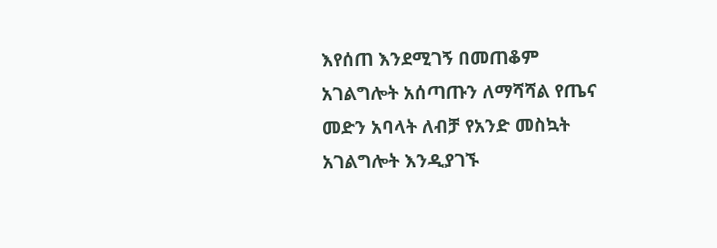እየሰጠ እንደሚገኝ በመጠቆም አገልግሎት አሰጣጡን ለማሻሻል የጤና መድን አባላት ለብቻ የአንድ መስኳት አገልግሎት እንዲያገኙ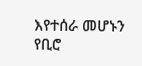እየተሰራ መሆኑን የቢሮ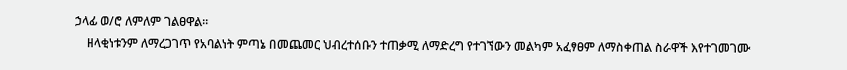ኃላፊ ወ/ሮ ለምለም ገልፀዋል።
    ዘላቂነቱንም ለማረጋገጥ የአባልነት ምጣኔ በመጨመር ህብረተሰቡን ተጠቃሚ ለማድረግ የተገኘውን መልካም አፈፃፀም ለማስቀጠል ስራዋች እየተገመገሙ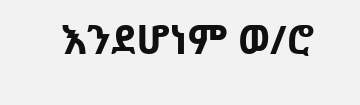እንደሆነም ወ/ሮ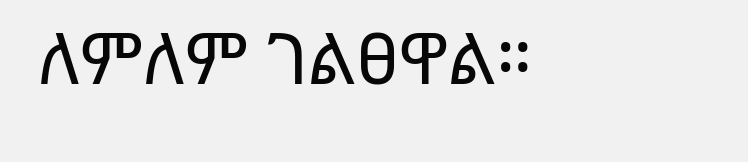ለምለም ገልፀዋል።